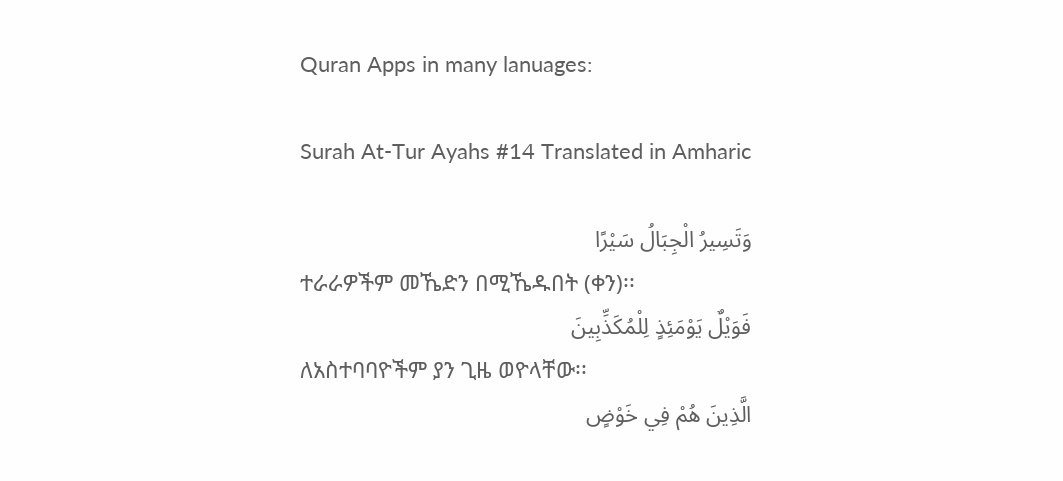Quran Apps in many lanuages:

Surah At-Tur Ayahs #14 Translated in Amharic

وَتَسِيرُ الْجِبَالُ سَيْرًا
ተራራዎችም መኼድን በሚኼዱበት (ቀን)፡፡
فَوَيْلٌ يَوْمَئِذٍ لِلْمُكَذِّبِينَ
ለአስተባባዮችም ያን ጊዜ ወዮላቸው፡፡
الَّذِينَ هُمْ فِي خَوْضٍ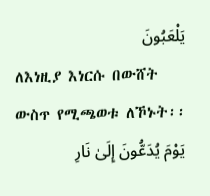يَلْعَبُونَ
ለእነዚያ እነርሱ በውሸት ውስጥ የሚጫወቱ ለኾኑት፡፡
يَوْمَ يُدَعُّونَ إِلَىٰ نَارِ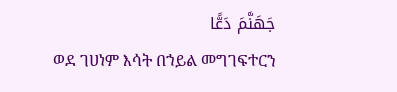جَهَنَّمَ دَعًّا
ወደ ገሀነም እሳት በኀይል መግገፍተርን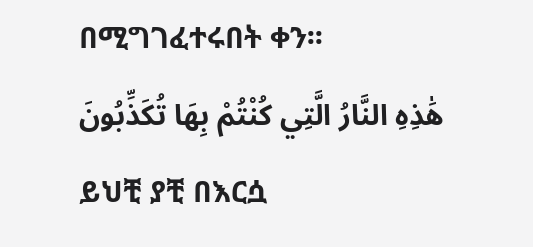በሚግገፈተሩበት ቀን፡፡
هَٰذِهِ النَّارُ الَّتِي كُنْتُمْ بِهَا تُكَذِّبُونَ
ይህቺ ያቺ በእርሷ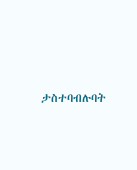ታስተባብሉባት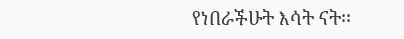የነበራችሁት እሳት ናት፡፡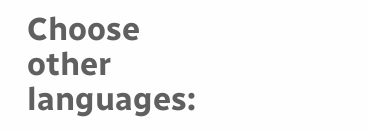Choose other languages: